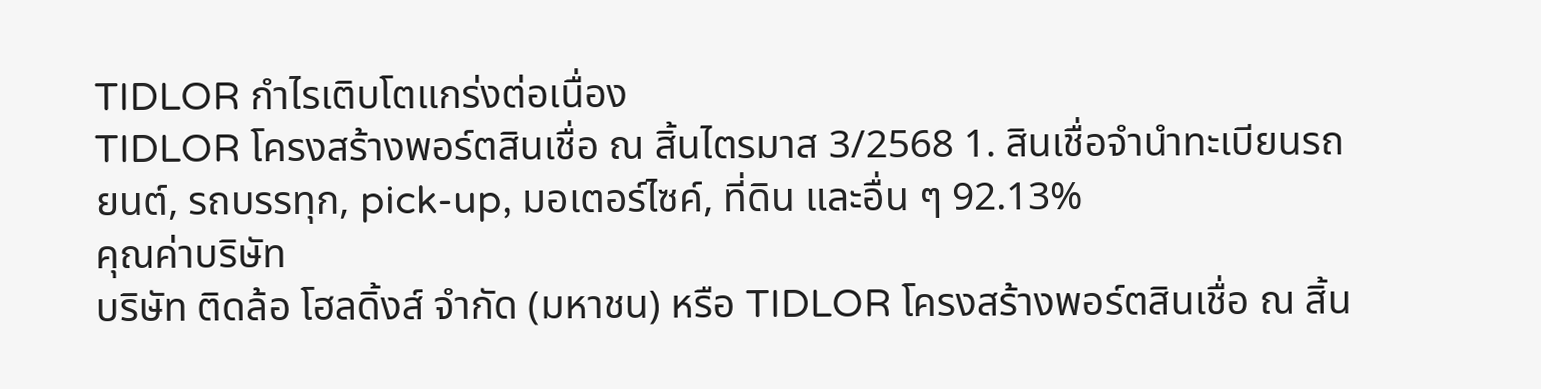TIDLOR กำไรเติบโตแกร่งต่อเนื่อง
TIDLOR โครงสร้างพอร์ตสินเชื่อ ณ สิ้นไตรมาส 3/2568 1. สินเชื่อจำนำทะเบียนรถยนต์, รถบรรทุก, pick-up, มอเตอร์ไซค์, ที่ดิน และอื่น ๆ 92.13%
คุณค่าบริษัท
บริษัท ติดล้อ โฮลดิ้งส์ จำกัด (มหาชน) หรือ TIDLOR โครงสร้างพอร์ตสินเชื่อ ณ สิ้น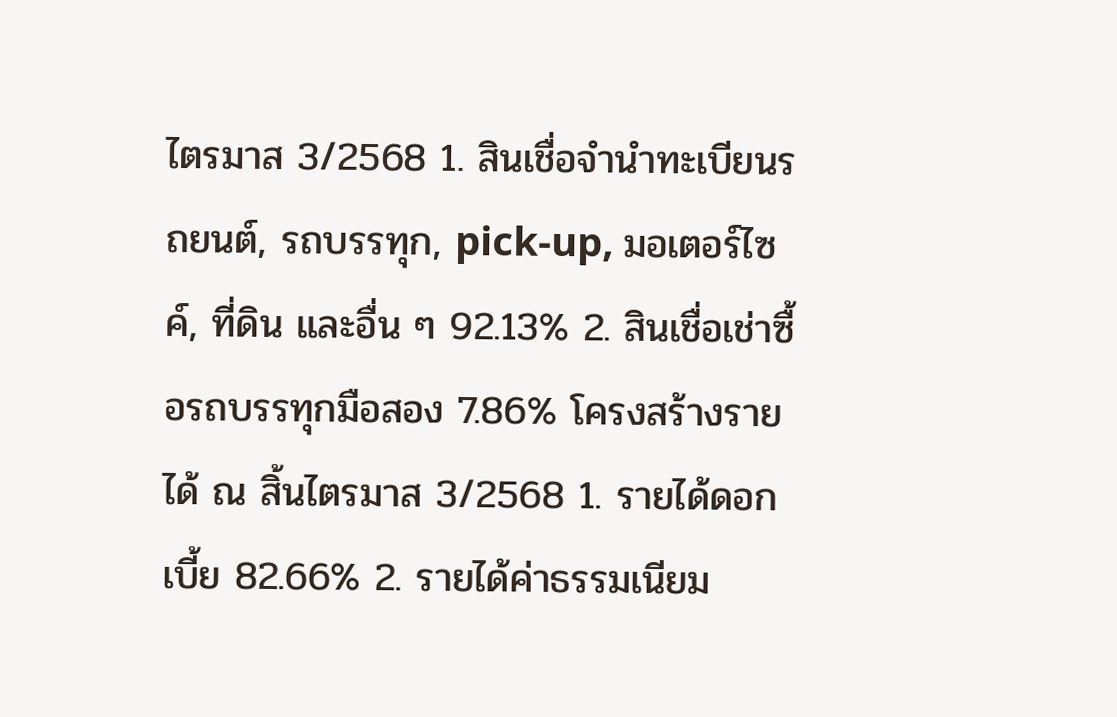ไตรมาส 3/2568 1. สินเชื่อจำนำทะเบียนรถยนต์, รถบรรทุก, pick-up, มอเตอร์ไซค์, ที่ดิน และอื่น ๆ 92.13% 2. สินเชื่อเช่าซื้อรถบรรทุกมือสอง 7.86% โครงสร้างรายได้ ณ สิ้นไตรมาส 3/2568 1. รายได้ดอกเบี้ย 82.66% 2. รายได้ค่าธรรมเนียม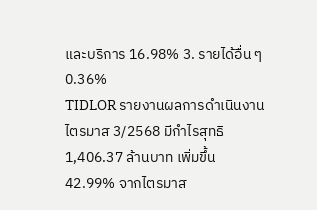และบริการ 16.98% 3. รายได้อื่น ๆ 0.36%
TIDLOR รายงานผลการดำเนินงานไตรมาส 3/2568 มีกำไรสุทธิ 1,406.37 ล้านบาท เพิ่มขึ้น 42.99% จากไตรมาส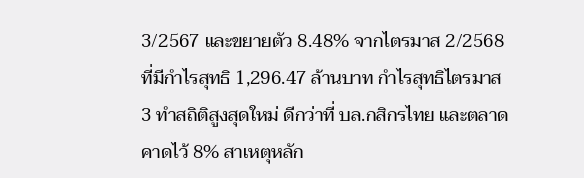3/2567 และขยายตัว 8.48% จากไตรมาส 2/2568 ที่มีกำไรสุทธิ 1,296.47 ล้านบาท กำไรสุทธิไตรมาส 3 ทำสถิติสูงสุดใหม่ ดีกว่าที่ บล.กสิกรไทย และตลาดคาดไว้ 8% สาเหตุหลัก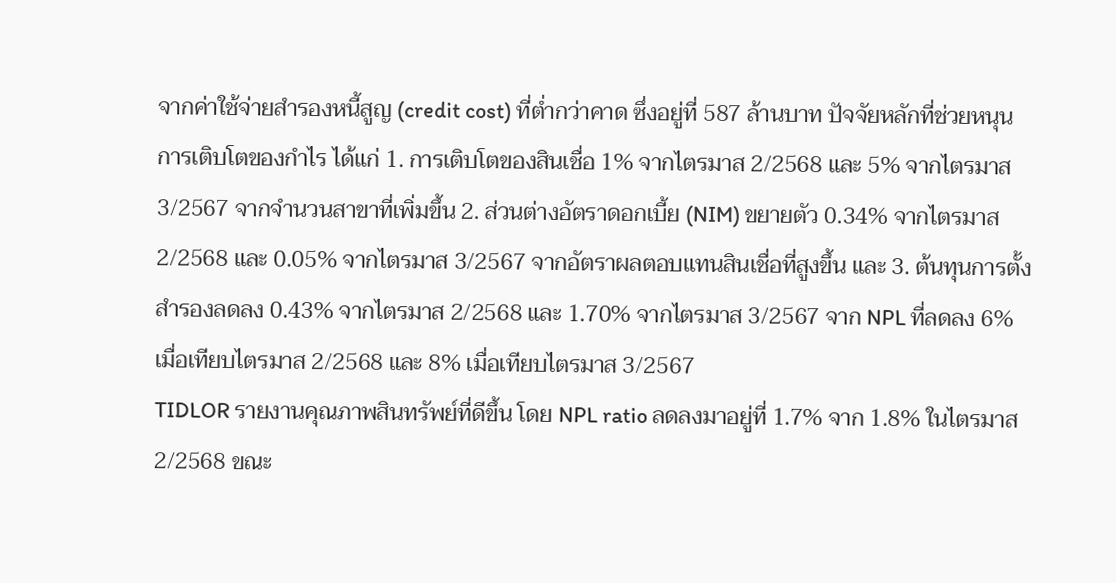จากค่าใช้จ่ายสำรองหนี้สูญ (credit cost) ที่ต่ำกว่าคาด ซึ่งอยู่ที่ 587 ล้านบาท ปัจจัยหลักที่ช่วยหนุนการเติบโตของกำไร ได้แก่ 1. การเติบโตของสินเชื่อ 1% จากไตรมาส 2/2568 และ 5% จากไตรมาส 3/2567 จากจำนวนสาขาที่เพิ่มขึ้น 2. ส่วนต่างอัตราดอกเบี้ย (NIM) ขยายตัว 0.34% จากไตรมาส 2/2568 และ 0.05% จากไตรมาส 3/2567 จากอัตราผลตอบแทนสินเชื่อที่สูงขึ้น และ 3. ต้นทุนการตั้งสำรองลดลง 0.43% จากไตรมาส 2/2568 และ 1.70% จากไตรมาส 3/2567 จาก NPL ที่ลดลง 6% เมื่อเทียบไตรมาส 2/2568 และ 8% เมื่อเทียบไตรมาส 3/2567
TIDLOR รายงานคุณภาพสินทรัพย์ที่ดีขึ้น โดย NPL ratio ลดลงมาอยู่ที่ 1.7% จาก 1.8% ในไตรมาส 2/2568 ขณะ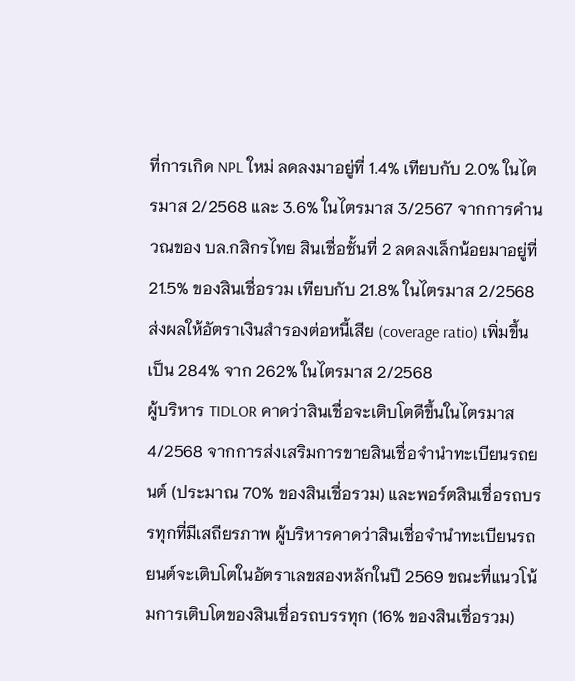ที่การเกิด NPL ใหม่ ลดลงมาอยู่ที่ 1.4% เทียบกับ 2.0% ในไตรมาส 2/2568 และ 3.6% ในไตรมาส 3/2567 จากการคำนวณของ บล.กสิกรไทย สินเชื่อชั้นที่ 2 ลดลงเล็กน้อยมาอยู่ที่ 21.5% ของสินเชื่อรวม เทียบกับ 21.8% ในไตรมาส 2/2568 ส่งผลให้อัตราเงินสำรองต่อหนี้เสีย (coverage ratio) เพิ่มขึ้นเป็น 284% จาก 262% ในไตรมาส 2/2568
ผู้บริหาร TIDLOR คาดว่าสินเชื่อจะเติบโตดีขึ้นในไตรมาส 4/2568 จากการส่งเสริมการขายสินเชื่อจำนำทะเบียนรถยนต์ (ประมาณ 70% ของสินเชื่อรวม) และพอร์ตสินเชื่อรถบรรทุกที่มีเสถียรภาพ ผู้บริหารคาดว่าสินเชื่อจำนำทะเบียนรถยนต์จะเติบโตในอัตราเลขสองหลักในปี 2569 ขณะที่แนวโน้มการเติบโตของสินเชื่อรถบรรทุก (16% ของสินเชื่อรวม)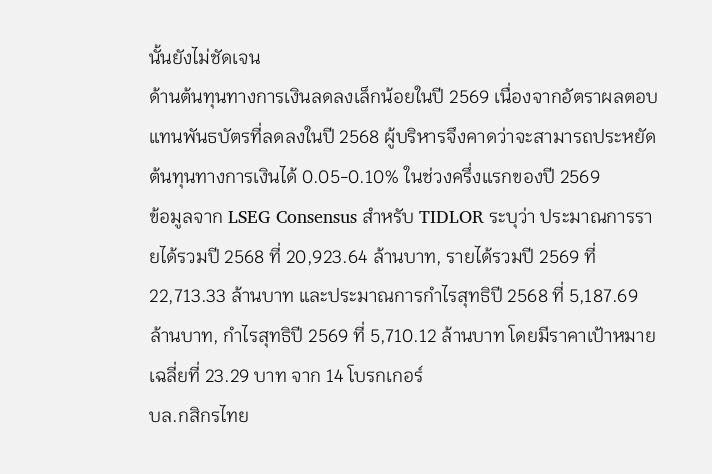นั้นยังไม่ชัดเจน
ด้านต้นทุนทางการเงินลดลงเล็กน้อยในปี 2569 เนื่องจากอัตราผลตอบแทนพันธบัตรที่ลดลงในปี 2568 ผู้บริหารจึงคาดว่าจะสามารถประหยัดต้นทุนทางการเงินได้ 0.05-0.10% ในช่วงครึ่งแรกของปี 2569
ข้อมูลจาก LSEG Consensus สำหรับ TIDLOR ระบุว่า ประมาณการรายได้รวมปี 2568 ที่ 20,923.64 ล้านบาท, รายได้รวมปี 2569 ที่ 22,713.33 ล้านบาท และประมาณการกำไรสุทธิปี 2568 ที่ 5,187.69 ล้านบาท, กำไรสุทธิปี 2569 ที่ 5,710.12 ล้านบาท โดยมีราคาเป้าหมายเฉลี่ยที่ 23.29 บาท จาก 14 โบรกเกอร์
บล.กสิกรไทย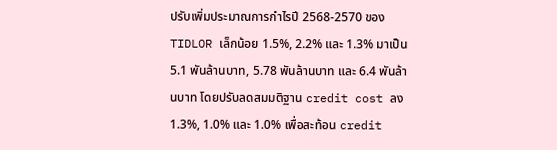ปรับเพิ่มประมาณการกำไรปี 2568-2570 ของ TIDLOR เล็กน้อย 1.5%, 2.2% และ 1.3% มาเป็น 5.1 พันล้านบาท, 5.78 พันล้านบาท และ 6.4 พันล้านบาท โดยปรับลดสมมติฐาน credit cost ลง 1.3%, 1.0% และ 1.0% เพื่อสะท้อน credit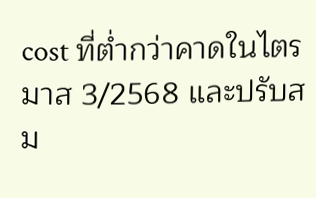cost ที่ต่ำกว่าคาดในไตรมาส 3/2568 และปรับสม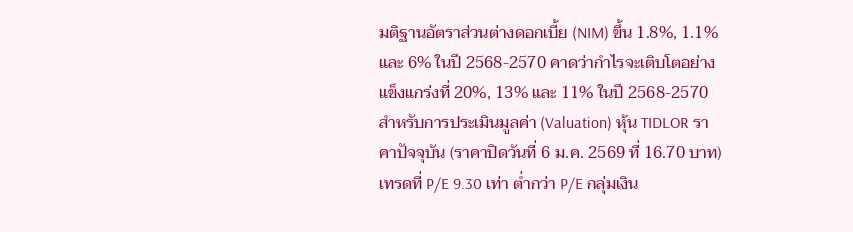มติฐานอัตราส่วนต่างดอกเบี้ย (NIM) ขึ้น 1.8%, 1.1% และ 6% ในปี 2568-2570 คาดว่ากำไรจะเติบโตอย่างแข็งแกร่งที่ 20%, 13% และ 11% ในปี 2568-2570
สำหรับการประเมินมูลค่า (Valuation) หุ้น TIDLOR ราคาปัจจุบัน (ราคาปิดวันที่ 6 ม.ค. 2569 ที่ 16.70 บาท) เทรดที่ P/E 9.30 เท่า ต่ำกว่า P/E กลุ่มเงิน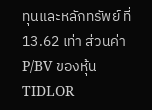ทุนและหลักทรัพย์ ที่ 13.62 เท่า ส่วนค่า P/BV ของหุ้น TIDLOR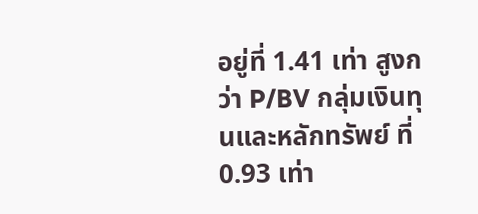อยู่ที่ 1.41 เท่า สูงกว่า P/BV กลุ่มเงินทุนและหลักทรัพย์ ที่ 0.93 เท่า